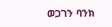ወጋገን ባንክ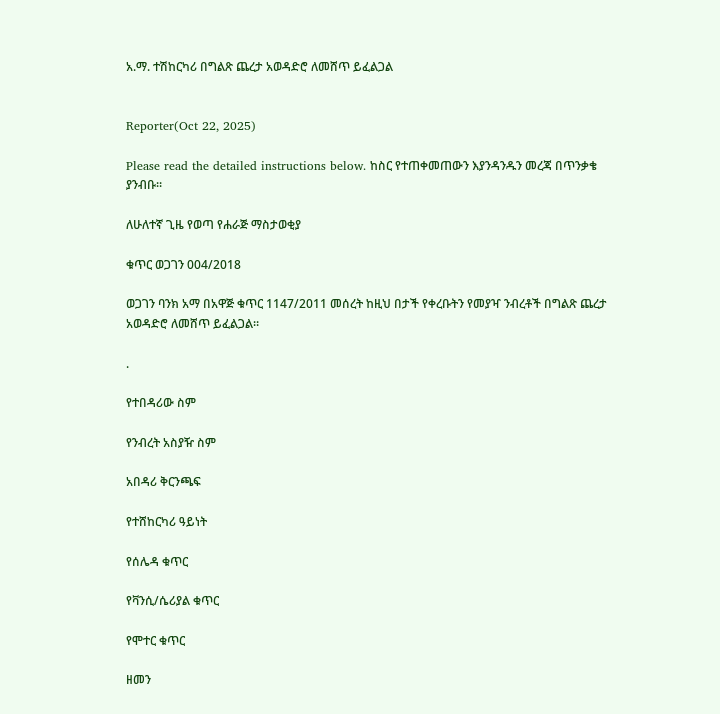አ.ማ. ተሽከርካሪ በግልጽ ጨረታ አወዳድሮ ለመሸጥ ይፈልጋል


Reporter(Oct 22, 2025)

Please read the detailed instructions below. ከስር የተጠቀመጠውን እያንዳንዱን መረጃ በጥንቃቄ ያንብቡ።

ለሁለተኛ ጊዜ የወጣ የሐራጅ ማስታወቂያ

ቁጥር ወጋገን 004/2018

ወጋገን ባንክ አማ በአዋጅ ቁጥር 1147/2011 መሰረት ከዚህ በታች የቀረቡትን የመያዣ ንብረቶች በግልጽ ጨረታ አወዳድሮ ለመሸጥ ይፈልጋል።

.

የተበዳሪው ስም

የንብረት አስያዥ ስም

አበዳሪ ቅርንጫፍ

የተሸከርካሪ ዓይነት

የሰሌዳ ቁጥር

የቫንሲ/ሴሪያል ቁጥር

የሞተር ቁጥር

ዘመን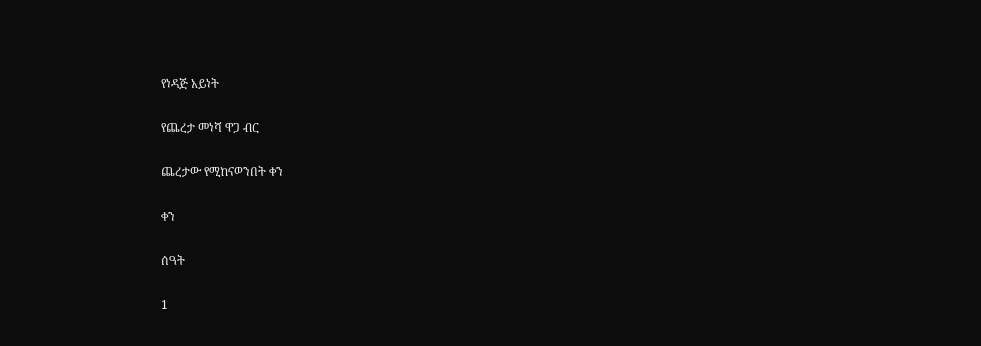የነዳጅ አይነት

የጨረታ መነሻ ዋጋ ብር

ጨረታው የሚከናወንበት ቀን

ቀን

ሰዓት

1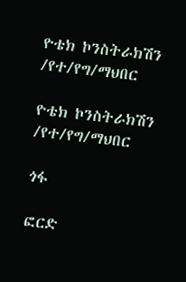ዮቴክ ኮንስትራክሽን /የተ/የግ/ማህበር

ዮቴክ ኮንስትራክሽን /የተ/የግ/ማህበር

ጎፋ

ፎርድ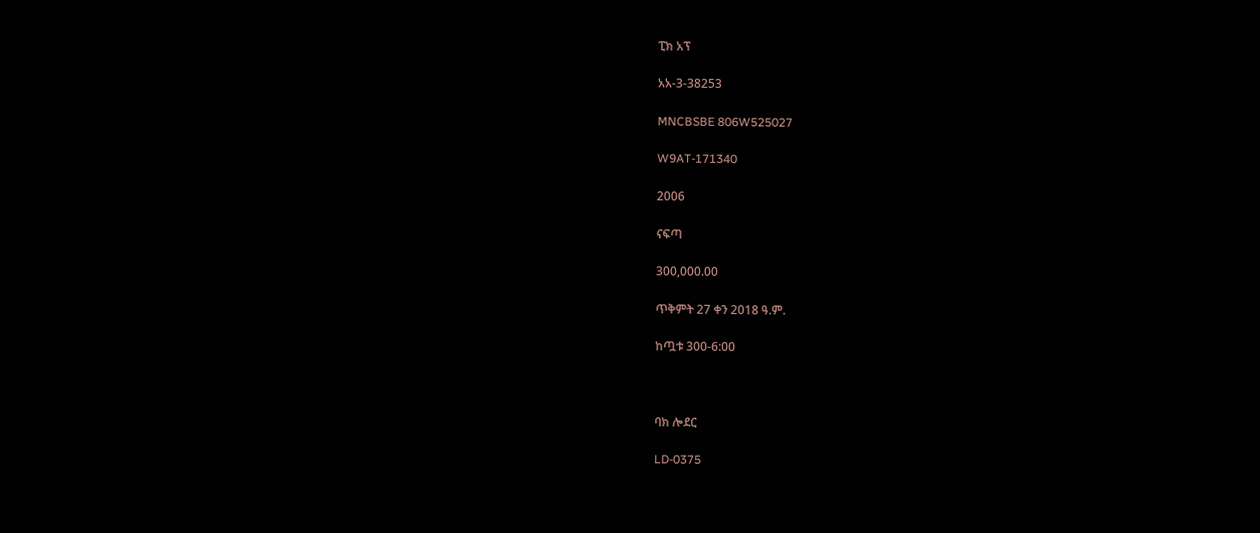ፒክ አፕ

አአ-3-38253

MNCBSBE 806W525027

W9AT-171340

2006

ናፍጣ

300,000.00

ጥቅምት 27 ቀን 2018 ዓ.ም.

ከጧቱ 300-6:00



ባክ ሎደር

LD-0375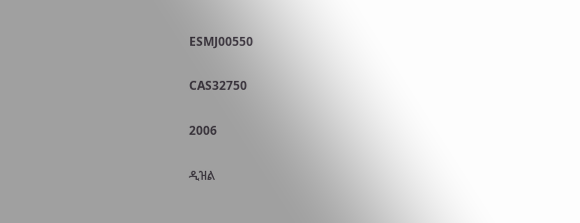ESMJ00550

CAS32750

2006

ዲዝል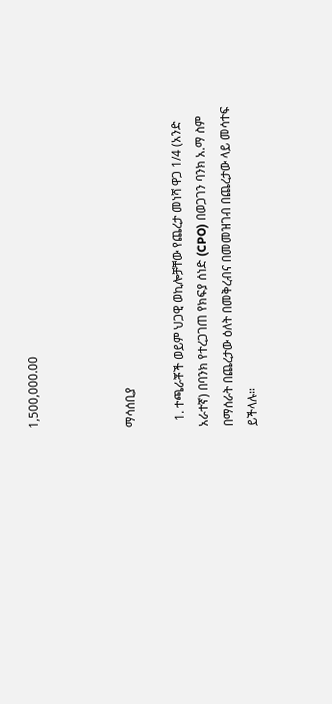1,500,000.00



ማሳሰቢያ

  1. ተጫራቾች ወይም ህጋዊ ወኪሎቻቸው የጨረታ መነሻ ዋጋ 1/4 (አንድ አራተኛ) በባንክ የተረጋገጠ የክፍያ ሰነድ (CPO) በወጋገን ባንክ አ.ማ ስም በማሰራት በጨረታው ዕለት በመቅረብና በመመዝገብ በጨረታው ላይ መሳተፍ ይችላሉ።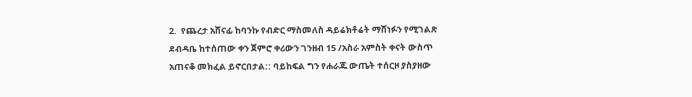2.  የጨረታ አሸናፊ ከባንኩ የብድር ማስመለስ ዳይሬክቶሬት ማሸነፉን የሚገልጽ ደብዳቤ ከተሰጠው ቀን ጀምሮ ቀሪውን ገንዘብ 15 /አስራ አምስት ቀናት ውስጥ አጠናቆ መክፈል ይኖርበታል:: ባይከፍል ግን የሐራጁ ውጤት ተሰርዞ ያስያዘው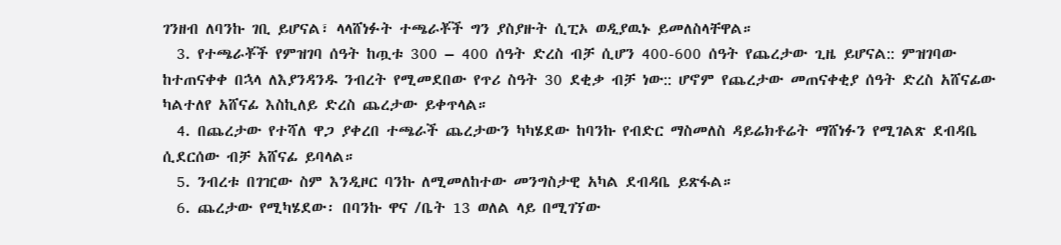ገንዘብ ለባንኩ ገቢ ይሆናል፣ ላላሸነፉት ተጫራቾች ግን ያስያዙት ሲፒኦ ወዲያዉኑ ይመለስላቸዋል።
  3. የተጫራቾች የምዝገባ ሰዓት ከጧቱ 300 – 400 ሰዓት ድረስ ብቻ ሲሆን 400-600 ሰዓት የጨረታው ጊዜ ይሆናል:: ምዝገባው ከተጠናቀቀ በኋላ ለእያንዳንዱ ንብረት የሚመደበው የጥሪ ስዓት 30 ደቂቃ ብቻ ነው:: ሆኖም የጨረታው መጠናቀቂያ ሰዓት ድረስ አሸናፊው ካልተለየ አሸናፊ እስኪለይ ድረስ ጨረታው ይቀጥላል።
  4. በጨረታው የተሻለ ዋጋ ያቀረበ ተጫራች ጨረታውን ካካሄደው ከባንኩ የብድር ማስመለስ ዳይሬክቶሬት ማሸነፉን የሚገልጽ ደብዳቤ ሲደርሰው ብቻ አሸናፊ ይባላል።
  5. ንብረቱ በገዢው ስም እንዲዞር ባንኩ ለሚመለከተው መንግስታዊ አካል ደብዳቤ ይጽፋል።
  6. ጨረታው የሚካሄደው፡ በባንኩ ዋና /ቤት 13 ወለል ላይ በሚገኘው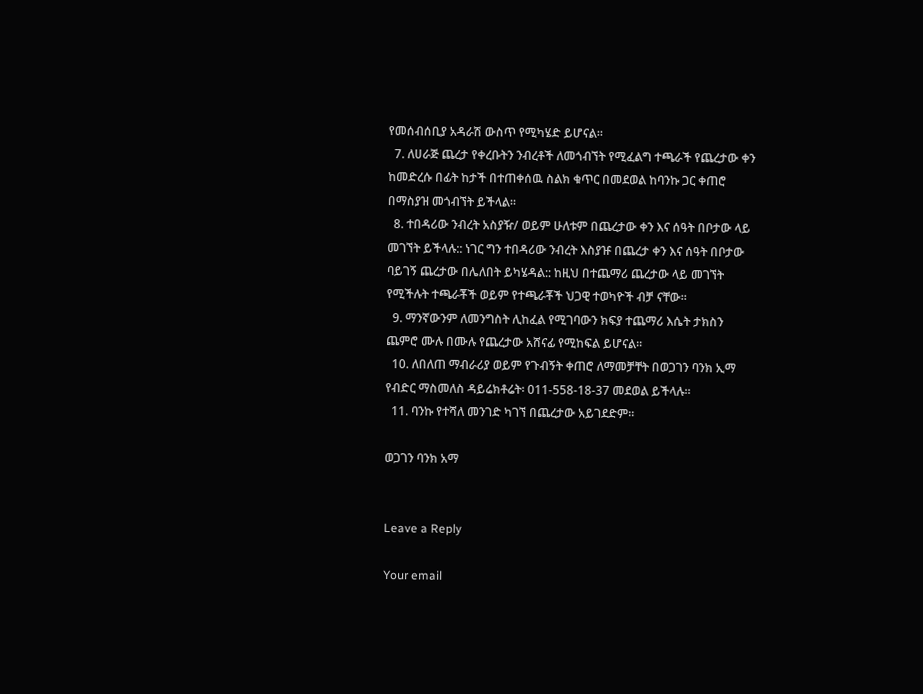የመሰብሰቢያ አዳራሽ ውስጥ የሚካሄድ ይሆናል።
  7. ለሀራጅ ጨረታ የቀረቡትን ንብረቶች ለመጎብኘት የሚፈልግ ተጫራች የጨረታው ቀን ከመድረሱ በፊት ከታች በተጠቀሰዉ ስልክ ቁጥር በመደወል ከባንኩ ጋር ቀጠሮ በማስያዝ መጎብኘት ይችላል።
  8. ተበዳሪው ንብረት አስያዥ/ ወይም ሁለቱም በጨረታው ቀን እና ሰዓት በቦታው ላይ መገኘት ይችላሉ:: ነገር ግን ተበዳሪው ንብረት እስያዡ በጨረታ ቀን እና ሰዓት በቦታው ባይገኝ ጨረታው በሌለበት ይካሄዳል:: ከዚህ በተጨማሪ ጨረታው ላይ መገኘት የሚችሉት ተጫራቾች ወይም የተጫራቾች ህጋዊ ተወካዮች ብቻ ናቸው።
  9. ማንኛውንም ለመንግስት ሊከፈል የሚገባውን ክፍያ ተጨማሪ እሴት ታክስን ጨምሮ ሙሉ በሙሉ የጨረታው አሸናፊ የሚከፍል ይሆናል።
  10. ለበለጠ ማብራሪያ ወይም የጉብኝት ቀጠሮ ለማመቻቸት በወጋገን ባንክ ኢማ የብድር ማስመለስ ዳይሬክቶሬት፡ 011-558-18-37 መደወል ይችላሉ።
  11. ባንኩ የተሻለ መንገድ ካገኘ በጨረታው አይገደድም።

ወጋገን ባንክ አማ


Leave a Reply

Your email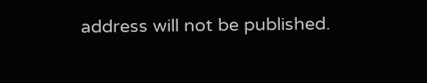address will not be published.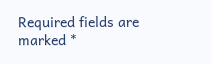Required fields are marked *